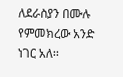ለደራስያን በሙሉ የምመክረው አንድ ነገር አለ፡፡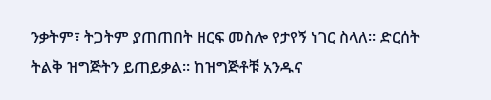ንቃትም፣ ትጋትም ያጠጠበት ዘርፍ መስሎ የታየኝ ነገር ስላለ፡፡ ድርሰት ትልቅ ዝግጅትን ይጠይቃል፡፡ ከዝግጅቶቹ አንዱና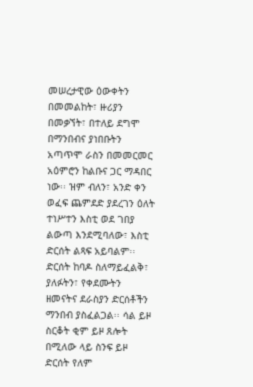መሠረታዊው ዕውቀትን በመመልከት፣ ዙሪያን በመቃኘት፣ በተለይ ደግሞ በማንበብና ያነበቡትን አጣጥሞ ራስን በመመርመር አዕምሮን ከልቡና ጋር ማዳበር ነው፡፡ ዝም ብለን፣ አንድ ቀን ወፈፍ ጨምደድ ያደረገን ዕለት ተነሥተን እስቲ ወደ ገበያ ልውጣ እንደሚባለው፣ እስቲ ድርሰት ልጻፍ አይባልም፡፡
ድርሰት ከባዶ ስለማይፈልቅ፣ ያለፉትን፣ የቀደሙትን ዘመናትና ደራስያን ድርሰቶችን ማንበብ ያስፈልጋል፡፡ ሳል ይዞ ስርቆት ቂም ይዞ ጸሎት በሚለው ላይ ስንፍ ይዞ ድርሰት የለም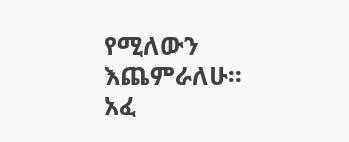የሚለውን እጨምራለሁ፡፡ አፈ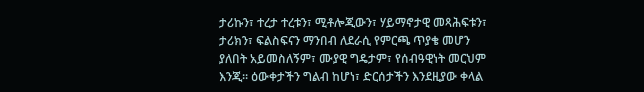ታሪኩን፣ ተረታ ተረቱን፣ ሚቶሎጂውን፣ ሃይማኖታዊ መጻሕፍቱን፣ ታሪክን፣ ፍልስፍናን ማንበብ ለደራሲ የምርጫ ጥያቄ መሆን ያለበት አይመስለኝም፣ ሙያዊ ግዴታም፣ የሰብዓዊነት መርህም እንጂ፡፡ ዕውቀታችን ግልብ ከሆነ፣ ድርሰታችን እንደዚያው ቀላል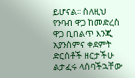ይሆናል፡፡ ስለዚህ የንባብ ዋጋ ከመድረስ ዋጋ ቢበልጥ እንጂ አያንስምና ቀደምት ድርሰቶች ዘርታችሁ ልታፈሩ ላሰባችኋቸው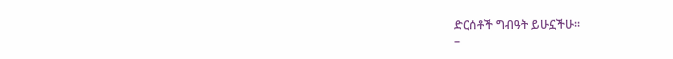ድርሰቶች ግብዓት ይሁኗችሁ፡፡
–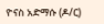ዮናስ አድማሱ (ዶ/ር)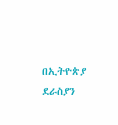በኢትዮጵያ ደራስያን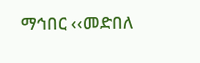ማኅበር ‹‹መድበለ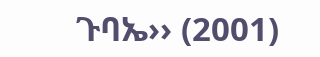ጉባኤ›› (2001)